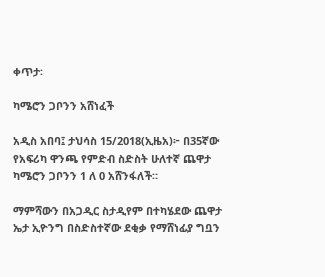ቀጥታ፡

ካሜሮን ጋቦንን አሸነፈች

አዲስ አበባ፤ ታህሳስ 15/2018(ኢዜአ)፦ በ35ኛው የአፍሪካ ዋንጫ የምድብ ስድስት ሁለተኛ ጨዋታ ካሜሮን ጋቦንን 1 ለ 0 አሸንፋለች።

ማምሻውን በአጋዲር ስታዲየም በተካሄደው ጨዋታ ኤታ ኢዮንግ በስድስተኛው ደቂቃ የማሸነፊያ ግቧን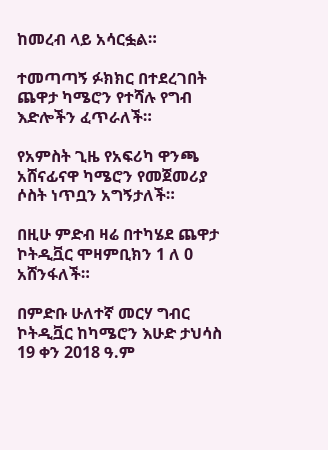ከመረብ ላይ አሳርፏል።

ተመጣጣኝ ፉክክር በተደረገበት ጨዋታ ካሜሮን የተሻሉ የግብ እድሎችን ፈጥራለች።

የአምስት ጊዜ የአፍሪካ ዋንጫ አሸናፊናዋ ካሜሮን የመጀመሪያ ሶስት ነጥቧን አግኝታለች።

በዚሁ ምድብ ዛሬ በተካሄደ ጨዋታ ኮትዲቯር ሞዛምቢክን 1 ለ 0 አሸንፋለች።

በምድቡ ሁለተኛ መርሃ ግብር ኮትዲቯር ከካሜሮን እሁድ ታህሳስ 19 ቀን 2018 ዓ.ም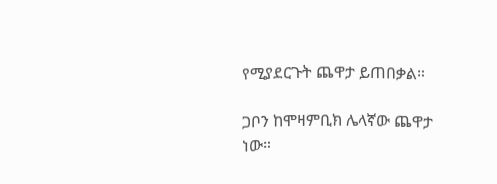የሚያደርጉት ጨዋታ ይጠበቃል።

ጋቦን ከሞዛምቢክ ሌላኛው ጨዋታ ነው።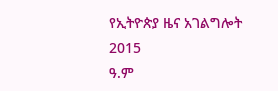የኢትዮጵያ ዜና አገልግሎት
2015
ዓ.ም